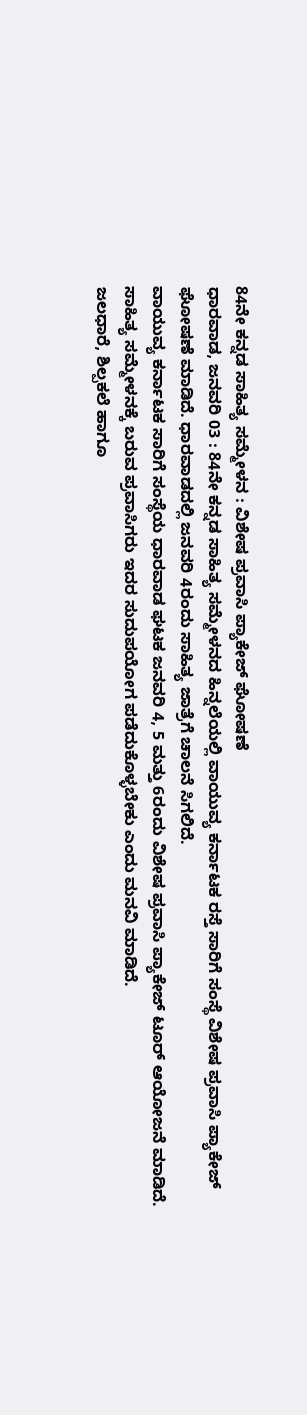84ನೇ ಕನ್ನಡ ಸಾಹಿತ್ಯ ಸಮ್ಮೇಳನ : ವಿಶೇಷ ಪ್ರವಾಸಿ ಪ್ಯಾಕೇಜ್ ಘೋಷಣೆ
ಧಾರವಾಡ, ಜನವರಿ 03 : 84ನೇ ಕನ್ನಡ ಸಾಹಿತ್ಯ ಸಮ್ಮೇಳನದ ಹಿನ್ನಲೆಯಲ್ಲಿ ವಾಯುವ್ಯ ಕರ್ನಾಟಕ ರಸ್ತೆ ಸಾರಿಗೆ ಸಂಸ್ಥೆ ವಿಶೇಷ ಪ್ರವಾಸಿ ಪ್ಯಾಕೇಜ್ ಘೋಷಣೆ ಮಾಡಿದೆ. ಧಾರವಾಡದಲ್ಲಿ ಜನವರಿ 4ರಂದು ಸಾಹಿತ್ಯ ಜಾತ್ರೆಗೆ ಚಾಲನೆ ಸಿಗಲಿದೆ.
ವಾಯುವ್ಯ ಕರ್ನಾಟಕ ಸಾರಿಗೆ ಸಂಸ್ಥೆಯ ಧಾರವಾಡ ಘಟಕ ಜನವರಿ 4, 5 ಮತ್ತು 6ರಂದು ವಿಶೇಷ ಪ್ರವಾಸಿ ಪ್ಯಾಕೇಜ್ ಟೂರ್ ಆಯೋಜನೆ ಮಾಡಿದೆ. ಸಾಹಿತ್ಯ ಸಮ್ಮೇಳನಕ್ಕೆ ಬರುವ ಪ್ರವಾಸಿಗರು ಇದರ ಸುದುಪಯೋಗ ಪಡೆದುಕೊಳ್ಳಬೇಕು ಎಂದು ಮನವಿ ಮಾಡಿದೆ.
ಜಲಧಾರೆ, ಶಿಲ್ಪಕಲೆ ಹಾಗೂ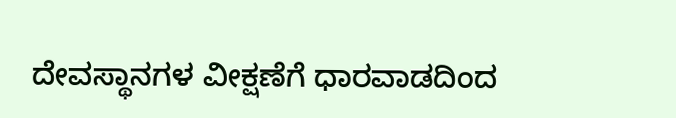ದೇವಸ್ಥಾನಗಳ ವೀಕ್ಷಣೆಗೆ ಧಾರವಾಡದಿಂದ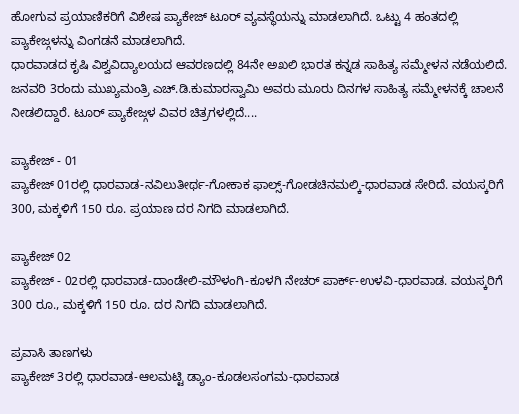ಹೋಗುವ ಪ್ರಯಾಣಿಕರಿಗೆ ವಿಶೇಷ ಪ್ಯಾಕೇಜ್ ಟೂರ್ ವ್ಯವಸ್ಥೆಯನ್ನು ಮಾಡಲಾಗಿದೆ. ಒಟ್ಟು 4 ಹಂತದಲ್ಲಿ ಪ್ಯಾಕೇಜ್ಗಳನ್ನು ವಿಂಗಡನೆ ಮಾಡಲಾಗಿದೆ.
ಧಾರವಾಡದ ಕೃಷಿ ವಿಶ್ವವಿದ್ಯಾಲಯದ ಆವರಣದಲ್ಲಿ 84ನೇ ಅಖಲಿ ಭಾರತ ಕನ್ನಡ ಸಾಹಿತ್ಯ ಸಮ್ಮೇಳನ ನಡೆಯಲಿದೆ. ಜನವರಿ 3ರಂದು ಮುಖ್ಯಮಂತ್ರಿ ಎಚ್.ಡಿ.ಕುಮಾರಸ್ವಾಮಿ ಅವರು ಮೂರು ದಿನಗಳ ಸಾಹಿತ್ಯ ಸಮ್ಮೇಳನಕ್ಕೆ ಚಾಲನೆ ನೀಡಲಿದ್ದಾರೆ. ಟೂರ್ ಪ್ಯಾಕೇಜ್ಗಳ ವಿವರ ಚಿತ್ರಗಳಲ್ಲಿದೆ....

ಪ್ಯಾಕೇಜ್ - 01
ಪ್ಯಾಕೇಜ್ 01ರಲ್ಲಿ ಧಾರವಾಡ-ನವಿಲುತೀರ್ಥ-ಗೋಕಾಕ ಫಾಲ್ಸ್-ಗೋಡಚಿನಮಲ್ಕಿ-ಧಾರವಾಡ ಸೇರಿದೆ. ವಯಸ್ಕರಿಗೆ 300, ಮಕ್ಕಳಿಗೆ 150 ರೂ. ಪ್ರಯಾಣ ದರ ನಿಗದಿ ಮಾಡಲಾಗಿದೆ.

ಪ್ಯಾಕೇಜ್ 02
ಪ್ಯಾಕೇಜ್ - 02ರಲ್ಲಿ ಧಾರವಾಡ-ದಾಂಡೇಲಿ-ಮೌಳಂಗಿ-ಕೂಳಗಿ ನೇಚರ್ ಪಾರ್ಕ್-ಉಳವಿ-ಧಾರವಾಡ. ವಯಸ್ಕರಿಗೆ 300 ರೂ., ಮಕ್ಕಳಿಗೆ 150 ರೂ. ದರ ನಿಗದಿ ಮಾಡಲಾಗಿದೆ.

ಪ್ರವಾಸಿ ತಾಣಗಳು
ಪ್ಯಾಕೇಜ್ 3ರಲ್ಲಿ ಧಾರವಾಡ-ಆಲಮಟ್ಟಿ ಡ್ಯಾಂ-ಕೂಡಲಸಂಗಮ-ಧಾರವಾಡ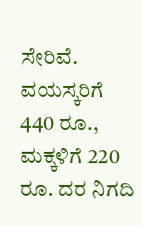ಸೇರಿವೆ. ವಯಸ್ಕರಿಗೆ 440 ರೂ., ಮಕ್ಕಳಿಗೆ 220 ರೂ. ದರ ನಿಗದಿ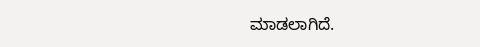ಮಾಡಲಾಗಿದೆ.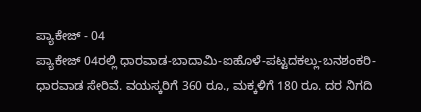ಪ್ಯಾಕೇಜ್ - 04
ಪ್ಯಾಕೇಜ್ 04ರಲ್ಲಿ ಧಾರವಾಡ-ಬಾದಾಮಿ-ಐಹೊಳೆ-ಪಟ್ಟದಕಲ್ಲು-ಬನಶಂಕರಿ-ಧಾರವಾಡ ಸೇರಿವೆ. ವಯಸ್ಕರಿಗೆ 360 ರೂ., ಮಕ್ಕಳಿಗೆ 180 ರೂ. ದರ ನಿಗದಿ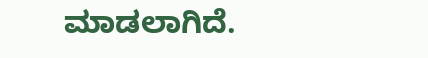ಮಾಡಲಾಗಿದೆ.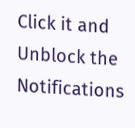Click it and Unblock the Notifications